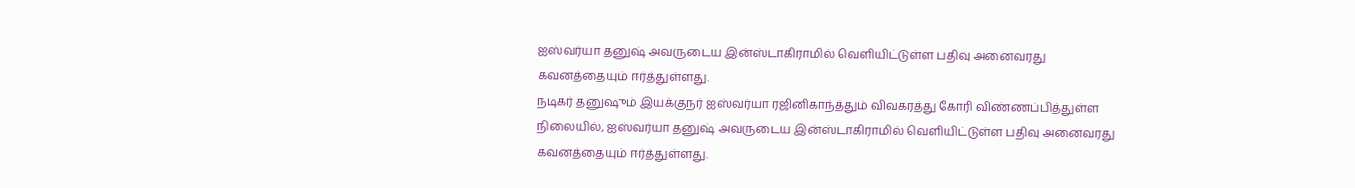ஐஸ்வர்யா தனுஷ் அவருடைய இன்ஸ்டாகிராமில் வெளியிட்டுள்ள பதிவு அனைவரது கவனத்தையும் ஈர்த்துள்ளது.
நடிகர் தனுஷும் இயக்குநர் ஐஸ்வர்யா ரஜினிகாந்த்தும் விவகரத்து கோரி விண்ணப்பித்துள்ள நிலையில், ஐஸ்வர்யா தனுஷ் அவருடைய இன்ஸ்டாகிராமில் வெளியிட்டுள்ள பதிவு அனைவரது கவனத்தையும் ஈர்த்துள்ளது.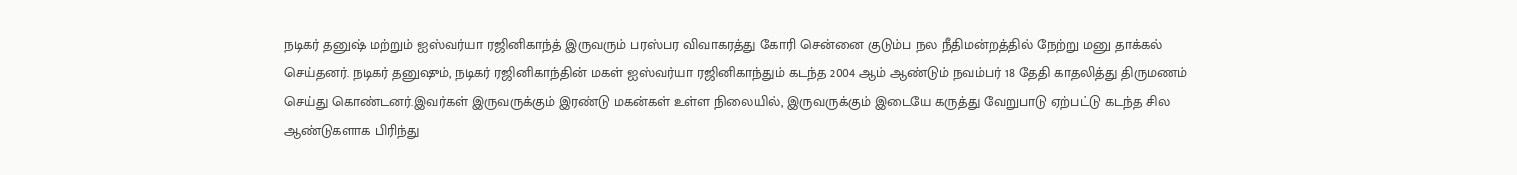நடிகர் தனுஷ் மற்றும் ஐஸ்வர்யா ரஜினிகாந்த் இருவரும் பரஸ்பர விவாகரத்து கோரி சென்னை குடும்ப நல நீதிமன்றத்தில் நேற்று மனு தாக்கல் செய்தனர். நடிகர் தனுஷும், நடிகர் ரஜினிகாந்தின் மகள் ஐஸ்வர்யா ரஜினிகாந்தும் கடந்த 2004 ஆம் ஆண்டும் நவம்பர் 18 தேதி காதலித்து திருமணம் செய்து கொண்டனர்.இவர்கள் இருவருக்கும் இரண்டு மகன்கள் உள்ள நிலையில், இருவருக்கும் இடையே கருத்து வேறுபாடு ஏற்பட்டு கடந்த சில ஆண்டுகளாக பிரிந்து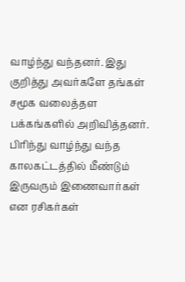வாழ்ந்து வந்தனர். இது குறித்து அவர்களே தங்கள் சமூக வலைத்தள பக்கங்களில் அறிவித்தனர். பிரிந்து வாழ்ந்து வந்த காலகட்டத்தில் மீண்டும் இருவரும் இணைவார்கள் என ரசிகர்கள்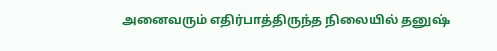அனைவரும் எதிர்பாத்திருந்த நிலையில் தனுஷ்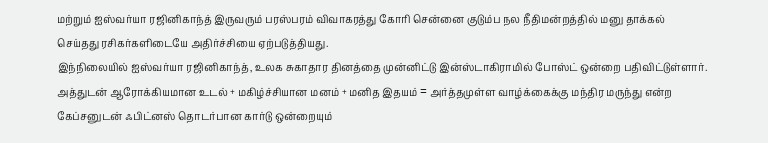மற்றும் ஐஸ்வர்யா ரஜினிகாந்த் இருவரும் பரஸ்பரம் விவாகரத்து கோரி சென்னை குடும்ப நல நீதிமன்றத்தில் மனு தாக்கல் செய்தது ரசிகர்களிடையே அதிர்ச்சியை ஏற்படுத்தியது.
இந்நிலையில் ஐஸ்வர்யா ரஜினிகாந்த், உலக சுகாதார தினத்தை முன்னிட்டு இன்ஸ்டாகிராமில் போஸ்ட் ஒன்றை பதிவிட்டுள்ளார். அத்துடன் ஆரோக்கியமான உடல் + மகிழ்ச்சியான மனம் + மனித இதயம் = அர்த்தமுள்ள வாழ்க்கைக்கு மந்திர மருந்து என்ற கேப்சனுடன் ஃபிட்னஸ் தொடர்பான கார்டு ஒன்றையும்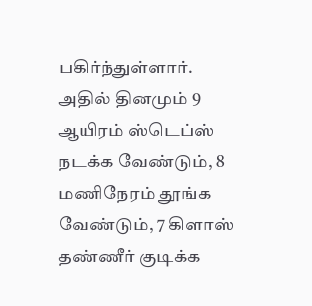பகிர்ந்துள்ளார்.
அதில் தினமும் 9 ஆயிரம் ஸ்டெப்ஸ் நடக்க வேண்டும், 8 மணிநேரம் தூங்க வேண்டும், 7 கிளாஸ் தண்ணீர் குடிக்க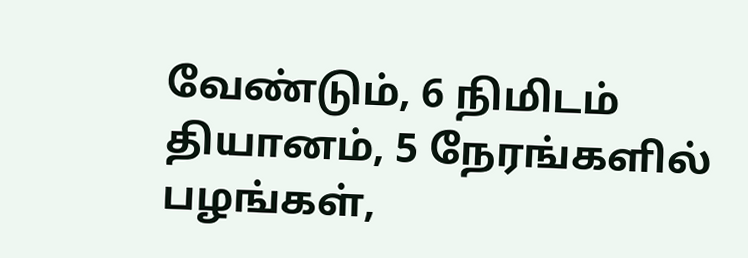வேண்டும், 6 நிமிடம் தியானம், 5 நேரங்களில் பழங்கள்,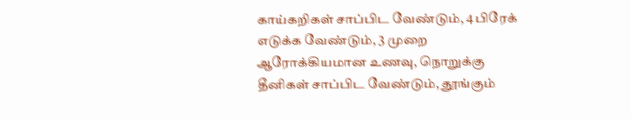காய்கறிகள் சாப்பிட வேண்டும், 4 பிரேக் எடுக்க வேண்டும், 3 முறை ஆரோக்கியமான உணவு, நொறுக்கு தீனிகள் சாப்பிட வேண்டும், தூங்கும்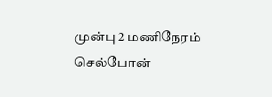முன்பு 2 மணிநேரம் செல்போன்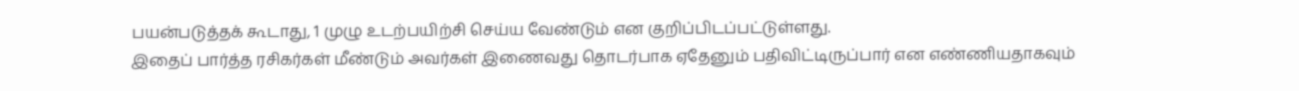பயன்படுத்தக் கூடாது, 1 முழு உடற்பயிற்சி செய்ய வேண்டும் என குறிப்பிடப்பட்டுள்ளது.
இதைப் பார்த்த ரசிகர்கள் மீண்டும் அவர்கள் இணைவது தொடர்பாக ஏதேனும் பதிவிட்டிருப்பார் என எண்ணியதாகவும்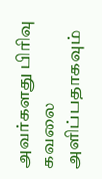அவர்களது பிரிவு கவலை அளிப்பதாகவும்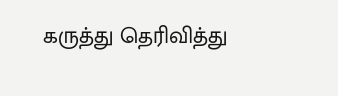கருத்து தெரிவித்து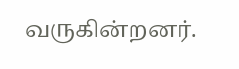வருகின்றனர்.